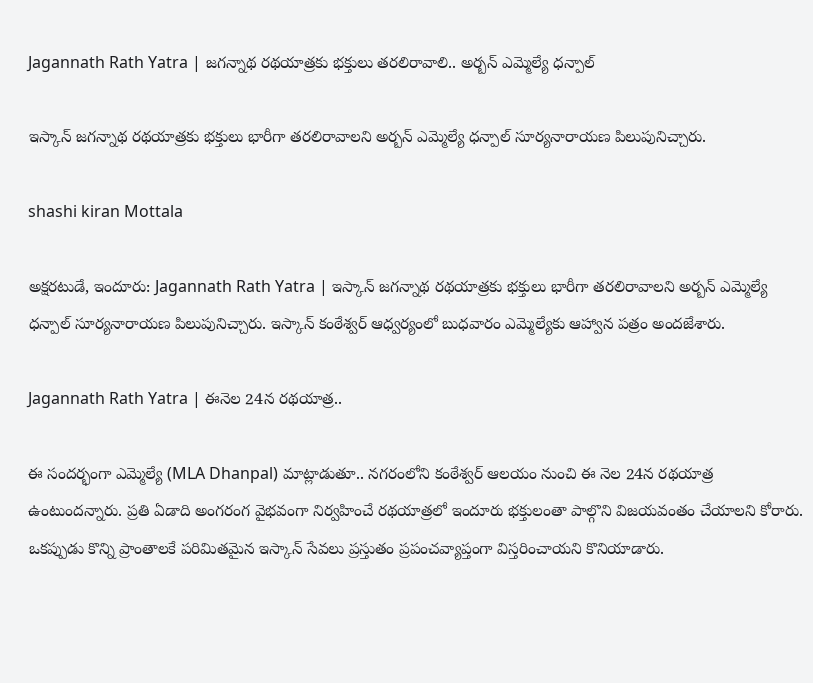Jagannath Rath Yatra | జగన్నాథ రథయాత్రకు భక్తులు తరలిరావాలి.. అర్బన్ ఎమ్మెల్యే ధన్పాల్

ఇస్కాన్ జగన్నాథ రథయాత్రకు భక్తులు భారీగా తరలిరావాలని అర్బన్ ఎమ్మెల్యే ధన్పాల్ సూర్యనారాయణ పిలుపునిచ్చారు.

shashi kiran Mottala

అక్షరటుడే, ఇందూరు: Jagannath Rath Yatra | ఇస్కాన్ జగన్నాథ రథయాత్రకు భక్తులు భారీగా తరలిరావాలని అర్బన్ ఎమ్మెల్యే ధన్పాల్ సూర్యనారాయణ పిలుపునిచ్చారు. ఇస్కాన్ కంఠేశ్వర్ ఆధ్వర్యంలో బుధవారం ఎమ్మెల్యేకు ఆహ్వాన పత్రం అందజేశారు.

Jagannath Rath Yatra | ఈనెల 24న రథయాత్ర..

ఈ సందర్భంగా ఎమ్మెల్యే (MLA Dhanpal) మాట్లాడుతూ.. నగరంలోని కంఠేశ్వర్ ఆలయం నుంచి ఈ నెల 24న రథయాత్ర ఉంటుందన్నారు. ప్రతి ఏడాది అంగరంగ వైభవంగా నిర్వహించే రథయాత్రలో ఇందూరు భక్తులంతా పాల్గొని విజయవంతం చేయాలని కోరారు. ఒకప్పుడు కొన్ని ప్రాంతాలకే పరిమితమైన ఇస్కాన్ సేవలు ప్రస్తుతం ప్రపంచవ్యాప్తంగా విస్తరించాయని కొనియాడారు.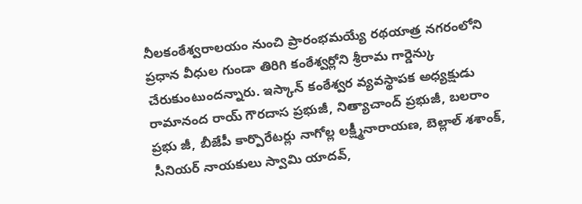నీలకంఠేశ్వరాలయం నుంచి ప్రారంభమయ్యే రథయాత్ర నగరంలోని ప్రధాన వీధుల గుండా తిరిగి కంఠేశ్వర్లోని శ్రీరామ గార్డెన్కు చేరుకుంటుందన్నారు. ఇస్కాన్ కంఠేశ్వర వ్యవస్థాపక అధ్యక్షుడు రామానంద రాయ్ గౌరదాస ప్రభుజీ, నిత్యాచాంద్ ప్రభుజీ, బలరాం ప్రభు జీ, బీజేపీ కార్పొరేటర్లు నాగోల్ల లక్ష్మీనారాయణ, బెల్లాల్ శశాంక్, సీనియర్ నాయకులు స్వామి యాదవ్,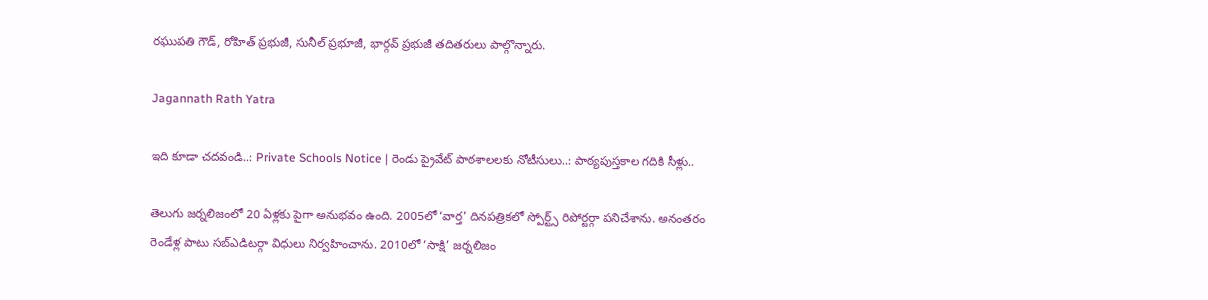రఘుపతి గౌడ్, రోహిత్ ప్రభుజీ, సునీల్ ప్రభూజీ, భార్గవ్ ప్రభుజీ తదితరులు పాల్గొన్నారు.

Jagannath Rath Yatra

ఇది కూడా చదవండి..: Private Schools Notice | రెండు ప్రైవేట్ పాఠశాలలకు నోటీసులు..: పాఠ్యపుస్తకాల గదికి సీళ్లు..

తెలుగు జర్నలిజంలో 20 ఏళ్లకు పైగా అనుభవం ఉంది. 2005లో ‘వార్త’ దినపత్రికలో స్పోర్ట్స్ రిపోర్టర్గా పనిచేశాను. అనంతరం రెండేళ్ల పాటు సబ్ఎడిటర్గా విధులు నిర్వహించాను. 2010లో ‘సాక్షి’ జర్నలిజం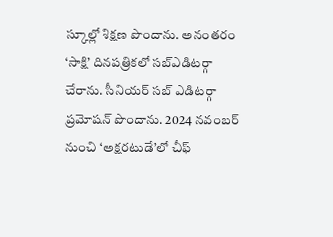స్కూల్లో శిక్షణ పొందాను. అనంతరం ‘సాక్షి’ దినపత్రికలో సబ్ఎడిటర్గా చేరాను. సీనియర్ సబ్ ఎడిటర్గా ప్రమోషన్ పొందాను. 2024 నవంబర్ నుంచి ‘అక్షరటుడే’లో చీఫ్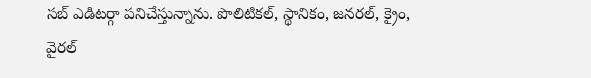సబ్ ఎడిటర్గా పనిచేస్తున్నాను. పొలిటికల్, స్థానికం, జనరల్, క్రైం, వైరల్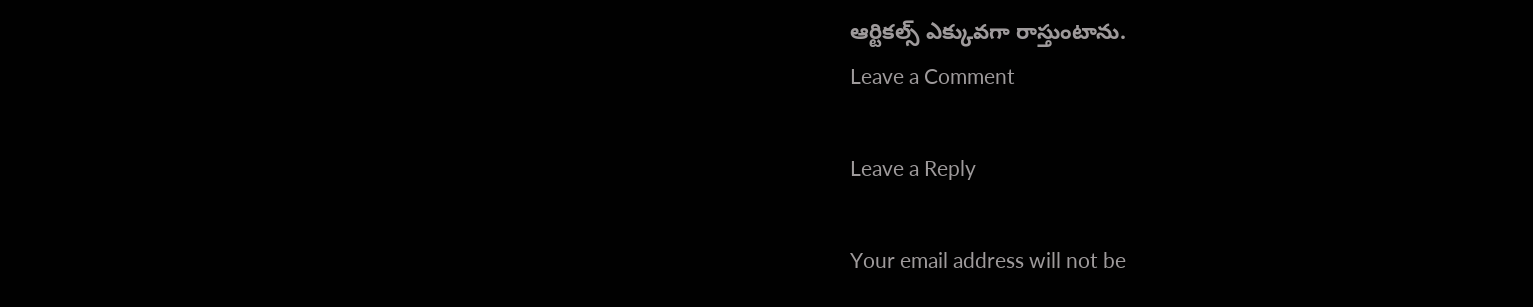ఆర్టికల్స్ ఎక్కువగా రాస్తుంటాను.
Leave a Comment

Leave a Reply

Your email address will not be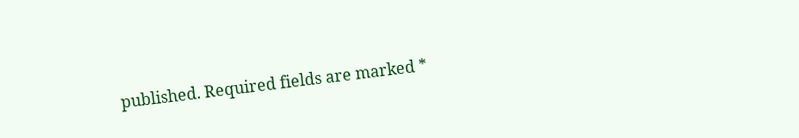published. Required fields are marked *